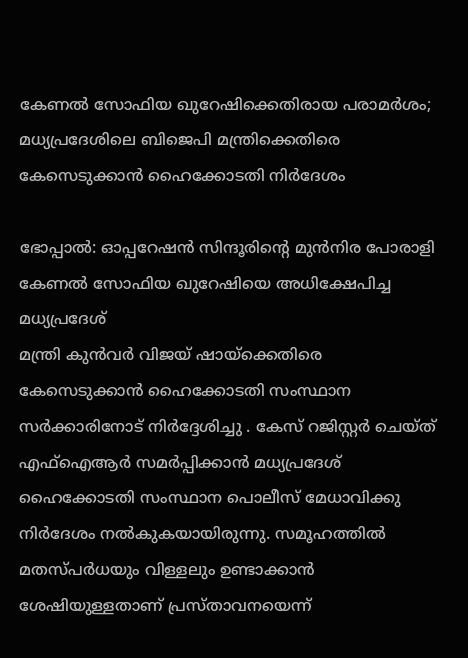കേണൽ സോഫിയ ഖുറേഷിക്കെതിരായ പരാമർശം; മധ്യപ്രദേശിലെ ബിജെപി മന്ത്രിക്കെതിരെ കേസെടുക്കാൻ ഹൈക്കോടതി നിർദേശം

ഭോപ്പാൽ: ഓപ്പറേഷൻ സിന്ദൂരിന്റെ മുൻനിര പോരാളി കേണൽ സോഫിയ ഖുറേഷിയെ അധിക്ഷേപിച്ച മധ്യപ്രദേശ്
മന്ത്രി കുൻവർ വിജയ് ഷായ്ക്കെതിരെ കേസെടുക്കാൻ ഹൈക്കോടതി സംസ്ഥാന സർക്കാരിനോട് നിർദ്ദേശിച്ചു . കേസ് റജിസ്റ്റർ ചെയ്ത് എഫ്ഐആർ സമർപ്പിക്കാൻ മധ്യപ്രദേശ് ഹൈക്കോടതി സംസ്ഥാന പൊലീസ് മേധാവിക്കു നിർദേശം നൽകുകയായിരുന്നു. സമൂഹത്തിൽ മതസ്പർധയും വിള്ളലും ഉണ്ടാക്കാൻ ശേഷിയുള്ളതാണ് പ്രസ്താവനയെന്ന്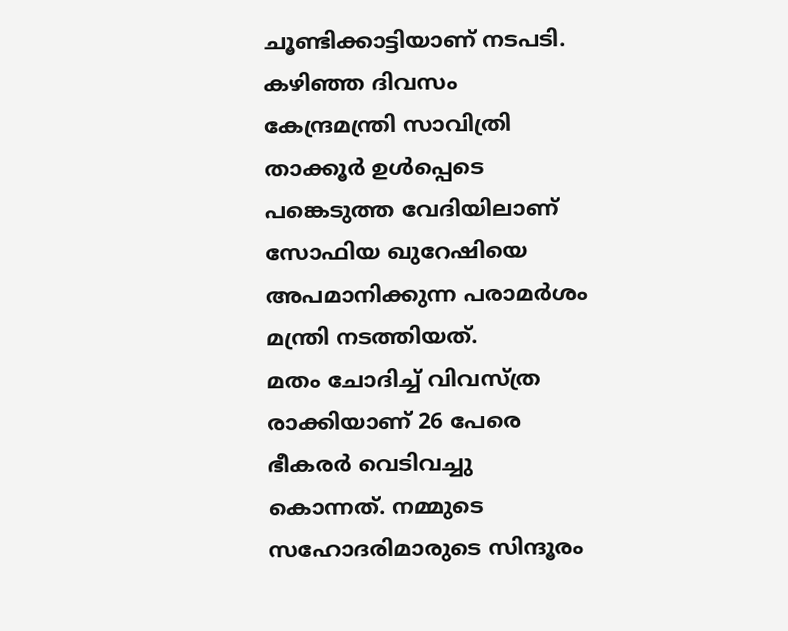ചൂണ്ടിക്കാട്ടിയാണ് നടപടി. കഴിഞ്ഞ ദിവസം കേന്ദ്രമന്ത്രി സാവിത്രി താക്കൂർ ഉൾപ്പെടെ പങ്കെടുത്ത വേദിയിലാണ് സോഫിയ ഖുറേഷിയെ അപമാനിക്കുന്ന പരാമർശം മന്ത്രി നടത്തിയത്.
മതം ചോദിച്ച് വിവസ്ത്ര രാക്കിയാണ് 26 പേരെ ഭീകരർ വെടിവച്ചു കൊന്നത്. നമ്മുടെ സഹോദരിമാരുടെ സിന്ദൂരം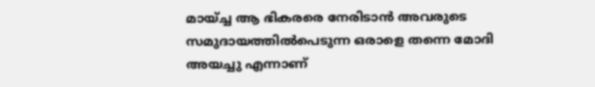മായ്ച്ച ആ ഭികരരെ നേരിടാൻ അവരുടെ സമുദായത്തിൽപെടുന്ന ഒരാളെ തന്നെ മോദി അയച്ചു എന്നാണ്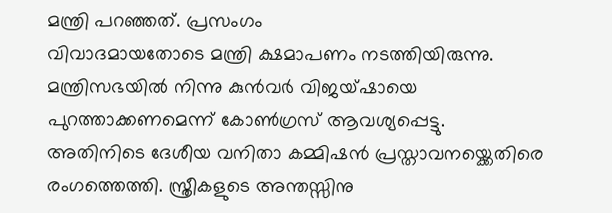മന്ത്രി പറഞ്ഞത്. പ്രസംഗം
വിവാദമായതോടെ മന്ത്രി ക്ഷമാപണം നടത്തിയിരുന്നു. മന്ത്രിസഭയിൽ നിന്നു കുൻവർ വിജയ്ഷായെ പുറത്താക്കണമെന്ന് കോൺഗ്രസ് ആവശ്യപ്പെട്ടു.
അതിനിടെ ദേശീയ വനിതാ കമ്മിഷൻ പ്രസ്താവനയ്ക്കെതിരെ രംഗത്തെത്തി. സ്ത്രീകളുടെ അന്തസ്സിനു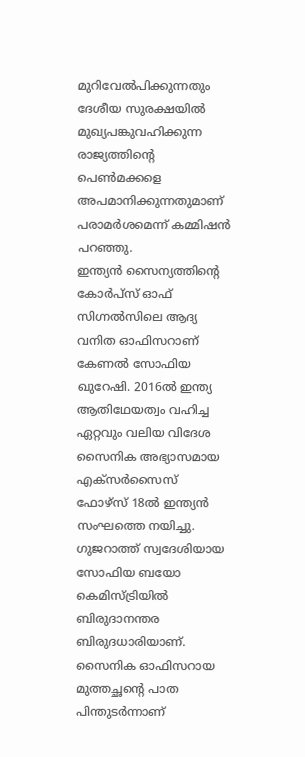മുറിവേൽപിക്കുന്നതും ദേശീയ സുരക്ഷയിൽ മുഖ്യപങ്കുവഹിക്കുന്ന രാജ്യത്തിന്റെ പെൺമക്കളെ അപമാനിക്കുന്നതുമാണ് പരാമർശമെന്ന് കമ്മിഷൻ പറഞ്ഞു.
ഇന്ത്യൻ സൈന്യത്തിന്റെ കോർപ്സ് ഓഫ് സിഗ്നൽസിലെ ആദ്യ വനിത ഓഫിസറാണ് കേണൽ സോഫിയ ഖുറേഷി. 2016ൽ ഇന്ത്യ ആതിഥേയത്വം വഹിച്ച ഏറ്റവും വലിയ വിദേശ സൈനിക അഭ്യാസമായ എക്സർസൈസ് ഫോഴ്സ് 18ൽ ഇന്ത്യൻ സംഘത്തെ നയിച്ചു. ഗുജറാത്ത് സ്വദേശിയായ സോഫിയ ബയോ കെമിസ്ട്രിയിൽ ബിരുദാനന്തര ബിരുദധാരിയാണ്. സൈനിക ഓഫിസറായ മുത്തച്ഛന്റെ പാത പിന്തുടർന്നാണ്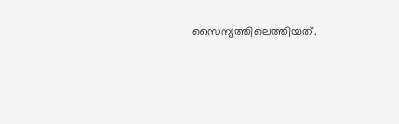സൈന്യത്തിലെത്തിയത്.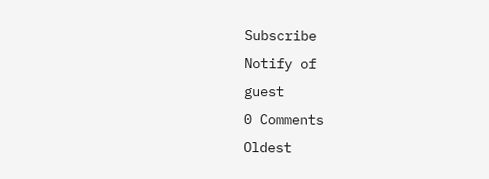Subscribe
Notify of
guest
0 Comments
Oldest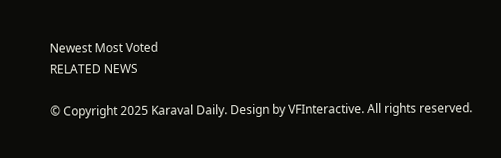Newest Most Voted
RELATED NEWS

© Copyright 2025 Karaval Daily. Design by VFInteractive. All rights reserved.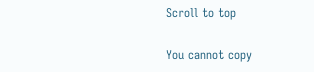Scroll to top

You cannot copy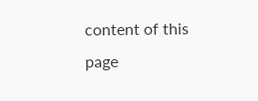content of this page